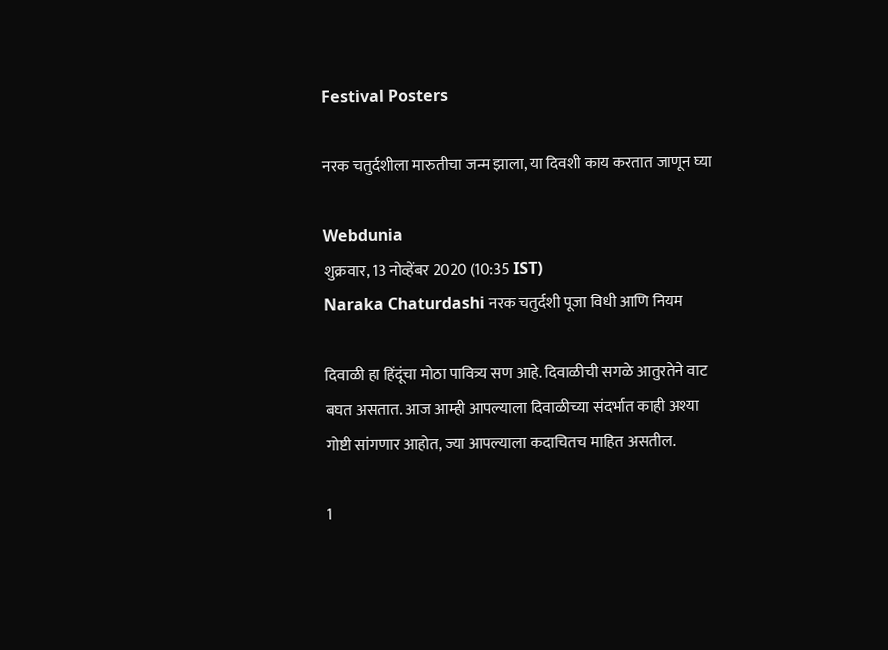Festival Posters

नरक चतुर्दशीला मारुतीचा जन्म झाला, या दिवशी काय करतात जाणून घ्या

Webdunia
शुक्रवार, 13 नोव्हेंबर 2020 (10:35 IST)
Naraka Chaturdashi नरक चतुर्दशी पूजा विधी आणि नियम

दिवाळी हा हिंदूंचा मोठा पावित्र्य सण आहे. दिवाळीची सगळे आतुरतेने वाट बघत असतात. आज आम्ही आपल्याला दिवाळीच्या संदर्भात काही अश्या गोष्टी सांगणार आहोत, ज्या आपल्याला कदाचितच माहित असतील.

1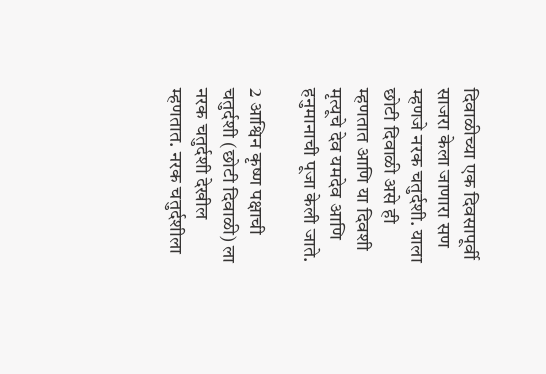दिवाळीच्या एक दिवसापूर्वी साजरा केला जाणारा सण म्हणजे नरक चतुर्दशी. याला छोटी दिवाळी असे ही म्हणतात आणि या दिवशी मृत्यूचे देव यमदेव आणि हनुमानाची पूजा केली जाते.

2 आश्विन कृष्ण पक्षाची चतुर्दशी (छोटी दिवाळी) ला नरक चतुर्दशी देखील म्हणतात. नरक चतुर्दशीला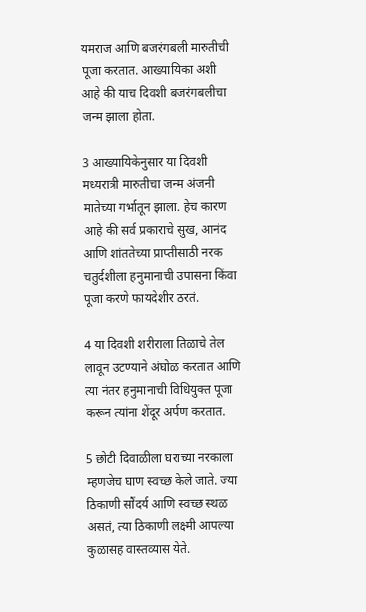यमराज आणि बजरंगबली मारुतीची पूजा करतात. आख्यायिका अशी आहे की याच दिवशी बजरंगबलीचा जन्म झाला होता.

3 आख्यायिकेनुसार या दिवशी मध्यरात्री मारुतीचा जन्म अंजनी मातेच्या गर्भातून झाला. हेच कारण आहे की सर्व प्रकाराचे सुख, आनंद आणि शांततेच्या प्राप्तीसाठी नरक चतुर्दशीला हनुमानाची उपासना किंवा पूजा करणे फायदेशीर ठरतं.

4 या दिवशी शरीराला तिळाचे तेल लावून उटण्याने अंघोळ करतात आणि त्या नंतर हनुमानाची विधियुक्त पूजा करून त्यांना शेंदूर अर्पण करतात.

5 छोटी दिवाळीला घराच्या नरकाला म्हणजेच घाण स्वच्छ केले जाते. ज्या ठिकाणी सौंदर्य आणि स्वच्छ स्थळ असतं, त्या ठिकाणी लक्ष्मी आपल्या कुळासह वास्तव्यास येते.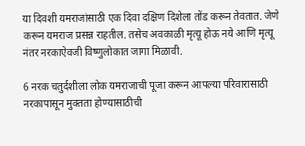या दिवशी यमराजांसाठी एक दिवा दक्षिण दिशेला तोंड करून तेवतात. जेणे करून यमराज प्रसन्न राहतील. तसेच अवकाळी मृत्यू होऊ नये आणि मृत्यू नंतर नरकाऐवजी विष्णुलोकात जागा मिळावी.

6 नरक चतुर्दशीला लोक यमराजाची पूजा करून आपल्या परिवारासाठी नरकापासून मुक्तता होण्यासाठीची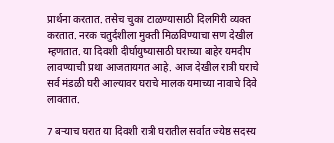प्रार्थना करतात. तसेच चुका टाळण्यासाठी दिलगिरी व्यक्त करतात. नरक चतुर्दशीला मुक्ती मिळविण्याचा सण देखील म्हणतात. या दिवशी दीर्घायुष्यासाठी घराच्या बाहेर यमदीप लावण्याची प्रथा आजतायगत आहे. आज देखील रात्री घराचे सर्व मंडळी घरी आल्यावर घराचे मालक यमाच्या नावाचे दिवे लावतात.

7 बऱ्याच घरात या दिवशी रात्री घरातील सर्वात ज्येष्ठ सदस्य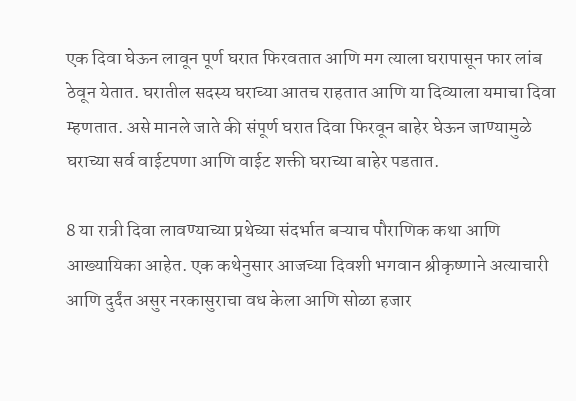एक दिवा घेऊन लावून पूर्ण घरात फिरवतात आणि मग त्याला घरापासून फार लांब ठेवून येतात. घरातील सदस्य घराच्या आतच राहतात आणि या दिव्याला यमाचा दिवा म्हणतात. असे मानले जाते की संपूर्ण घरात दिवा फिरवून बाहेर घेऊन जाण्यामुळे घराच्या सर्व वाईटपणा आणि वाईट शक्ती घराच्या बाहेर पडतात.

8 या रात्री दिवा लावण्याच्या प्रथेच्या संदर्भात बऱ्याच पौराणिक कथा आणि आख्यायिका आहेत. एक कथेनुसार आजच्या दिवशी भगवान श्रीकृष्णाने अत्याचारी आणि दुर्दंत असुर नरकासुराचा वध केला आणि सोळा हजार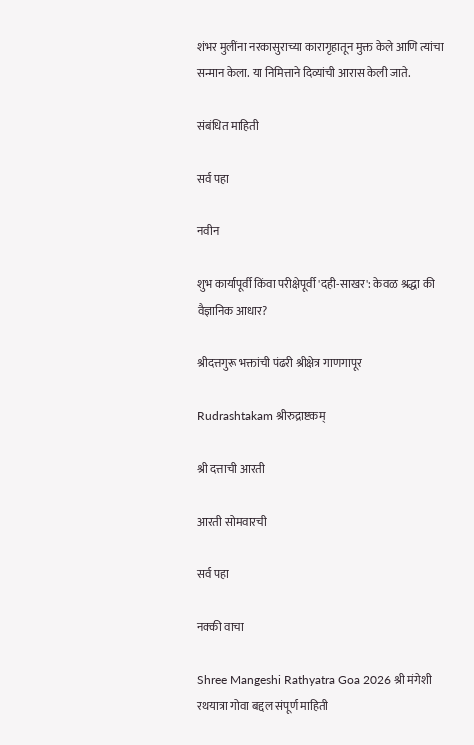शंभर मुलींना नरकासुराच्या कारागृहातून मुक्त केले आणि त्यांचा सन्मान केला. या निमित्ताने दिव्यांची आरास केली जाते.

संबंधित माहिती

सर्व पहा

नवीन

शुभ कार्यापूर्वी किंवा परीक्षेपूर्वी 'दही-साखर': केवळ श्रद्धा की वैज्ञानिक आधार?

श्रीदत्तगुरू भक्तांची पंढरी श्रीक्षेत्र गाणगापूर

Rudrashtakam श्रीरुद्राष्टकम्

श्री दत्ताची आरती

आरती सोमवारची

सर्व पहा

नक्की वाचा

Shree Mangeshi Rathyatra Goa 2026 श्री मंगेशी रथयात्रा गोवा बद्दल संपूर्ण माहिती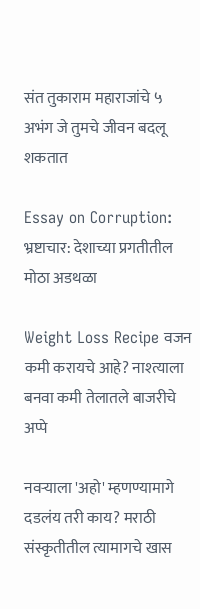संत तुकाराम महाराजांचे ५ अभंग जे तुमचे जीवन बदलू शकतात

Essay on Corruption: भ्रष्टाचार: देशाच्या प्रगतीतील मोठा अडथळा

Weight Loss Recipe वजन कमी करायचे आहे? नाश्त्याला बनवा कमी तेलातले बाजरीचे अप्पे

नवर्‍याला 'अहो' म्हणण्यामागे दडलंय तरी काय? मराठी संस्कृतीतील त्यामागचे खास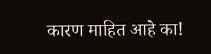कारण माहित आहे का!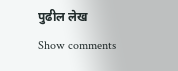पुढील लेख
Show comments